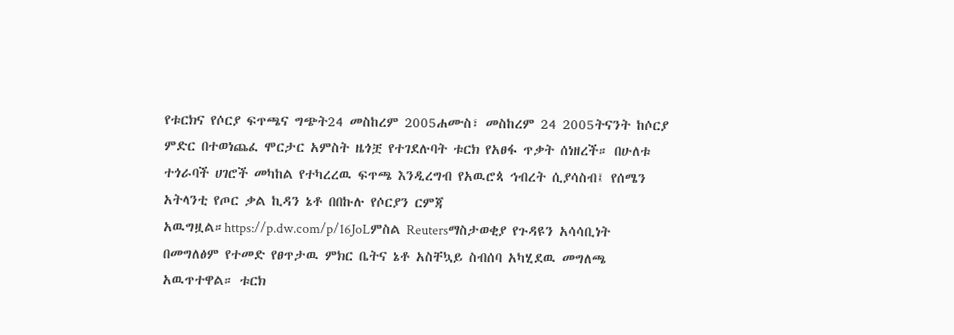የቱርክና የሶርያ ፍጥጫና ግጭት24 መስከረም 2005ሐሙስ፣ መስከረም 24 2005ትናንት ከሶርያ ምድር በተወነጨፈ ሞርታር አምስት ዜጎቿ የተገደሉባት ቱርክ የአፀፋ ጥቃት ሰነዘረች። በሁለቱ ተጎራባች ሀገሮች መካከል የተካረረዉ ፍጥጫ እንዲረግብ የአዉሮጳ ኅብረት ሲያሳስብ፤ የሰሜን አትላንቲ የጦር ቃል ኪዳን ኔቶ በበኩሉ የሶርያን ርምጃ አዉግዟል።https://p.dw.com/p/16JoLምስል Reutersማስታወቂያ የጉዳዩን አሳሳቢነት በመግለፅም የተመድ የፀጥታዉ ምክር ቤትና ኔቶ አስቸኳይ ስብሰባ አካሂደዉ መግለጫ አዉጥተዋል። ቱርክ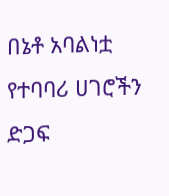በኔቶ አባልነቷ የተባባሪ ሀገሮችን ድጋፍ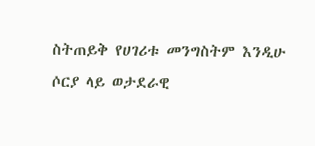ስትጠይቅ የሀገሪቱ መንግስትም እንዲሁ ሶርያ ላይ ወታደራዊ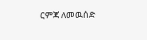ርምጃ ለመዉሰድ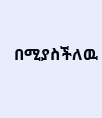በሚያስችለዉ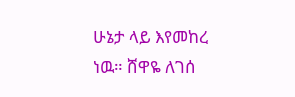ሁኔታ ላይ እየመከረ ነዉ። ሸዋዬ ለገሰ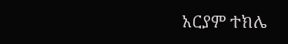አርያም ተክሌ